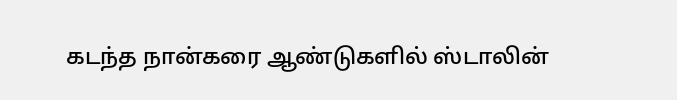கடந்த நான்கரை ஆண்டுகளில் ஸ்டாலின்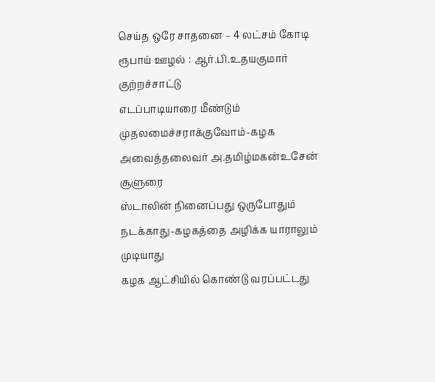செய்த ஒரே சாதனை – 4 லட்சம் கோடி ரூபாய் ஊழல் : ஆர்.பி.உதயகுமார் குற்றச்சாட்டு
எடப்பாடியாரை மீண்டும் முதலமைச்சராக்குவோம்-கழக அவைத்தலைவர் அ.தமிழ்மகன்உசேன் சூளுரை
ஸ்டாலின் நினைப்பது ஒருபோதும் நடக்காது-கழகத்தை அழிக்க யாராலும் முடியாது
கழக ஆட்சியில் கொண்டு வரப்பட்டது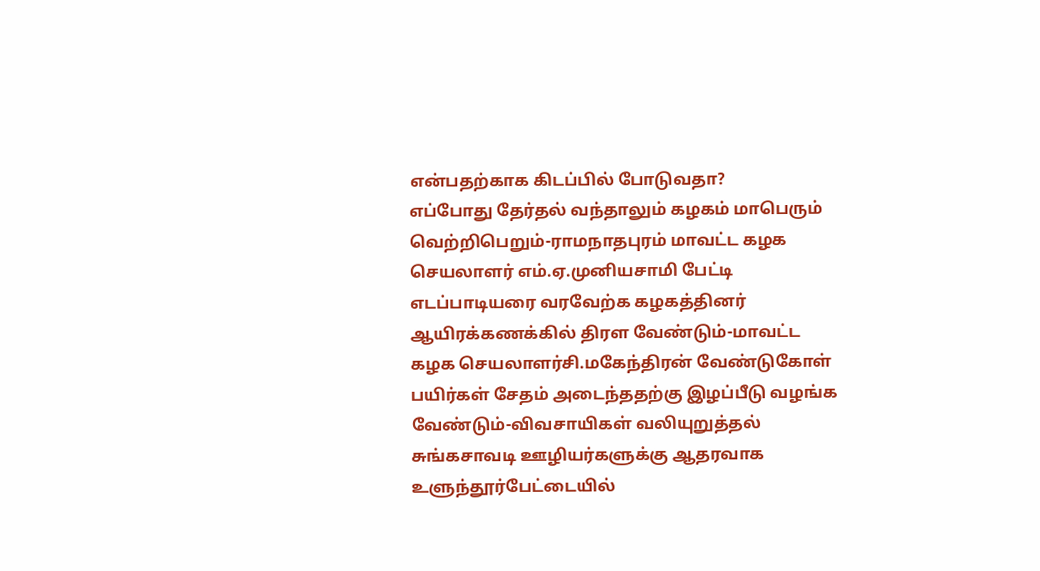என்பதற்காக கிடப்பில் போடுவதா?
எப்போது தேர்தல் வந்தாலும் கழகம் மாபெரும் வெற்றிபெறும்-ராமநாதபுரம் மாவட்ட கழக செயலாளர் எம்.ஏ.முனியசாமி பேட்டி
எடப்பாடியரை வரவேற்க கழகத்தினர் ஆயிரக்கணக்கில் திரள வேண்டும்-மாவட்ட கழக செயலாளர்சி.மகேந்திரன் வேண்டுகோள்
பயிர்கள் சேதம் அடைந்ததற்கு இழப்பீடு வழங்க வேண்டும்-விவசாயிகள் வலியுறுத்தல்
சுங்கசாவடி ஊழியர்களுக்கு ஆதரவாக உளுந்தூர்பேட்டையில்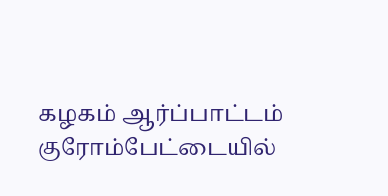கழகம் ஆர்ப்பாட்டம்
குரோம்பேட்டையில்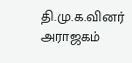தி.மு.க.வினர் அராஜகம்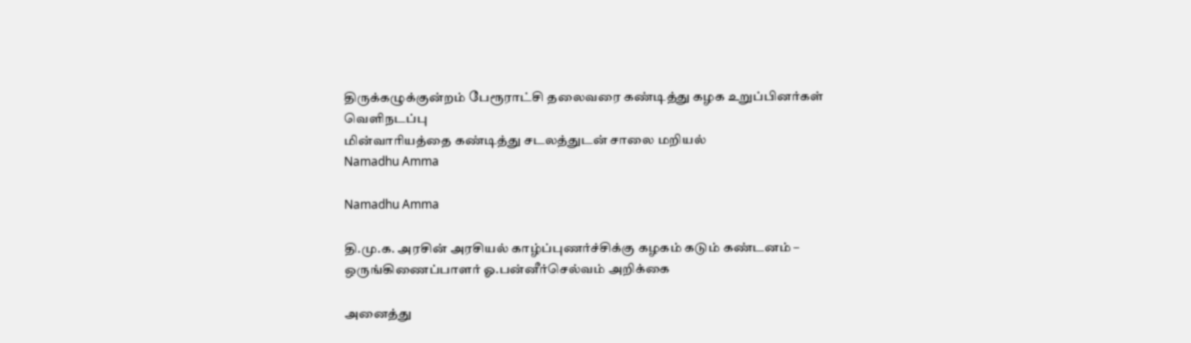திருக்கழுக்குன்றம் பேரூராட்சி தலைவரை கண்டித்து கழக உறுப்பினர்கள் வெளிநடப்பு
மின்வாரியத்தை கண்டித்து சடலத்துடன் சாலை மறியல்
Namadhu Amma

Namadhu Amma

தி.மு.க. அரசின் அரசியல் காழ்ப்புணர்ச்சிக்கு கழகம் கடும் கண்டனம் – ஒருங்கிணைப்பாளர் ஓ.பன்னீர்செல்வம் அறிக்கை

அனைத்து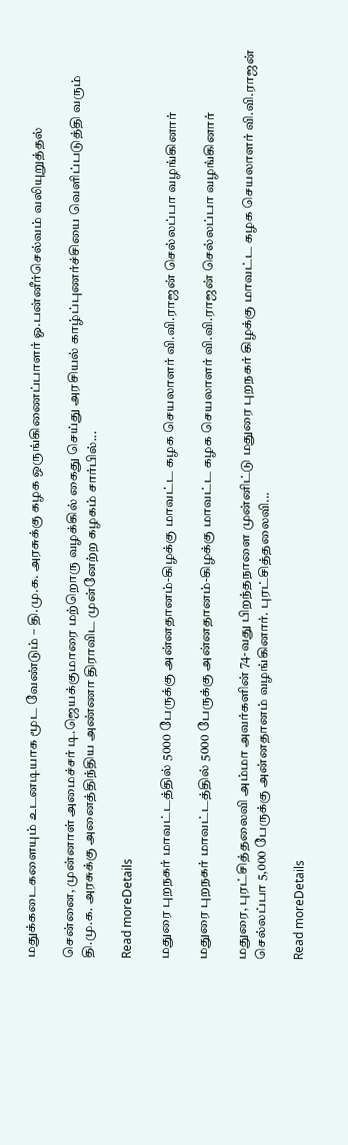மதுக்கடைகளையும் உடனடியாக மூட வேண்டும் – தி.மு.க. அரசுக்கு கழக ஒருங்கிணைப்பாளர் ஓ.பன்னீர்செல்வம் வலியுறுத்தல்

சென்னை, முன்னாள் அமைச்சர் டி.ஜெயக்குமாரை மற்றொரு வழக்கில் கைது செய்து அரசியல் காழ்ப்புணர்ச்சியை வெளிப்படுத்தி வரும் தி.மு.க. அரசுக்கு அனைத்திந்திய அண்ணா திராவிட முன்னேற்ற கழகம் சார்பில்...

Read moreDetails

மதுரை புறநகர் மாவட்டத்தில் 5000 பேருக்கு அன்னதானம்-கிழக்கு மாவட்ட கழக செயலாளர் வி.வி.ராஜன் செல்லப்பா வழங்கினார்

மதுரை புறநகர் மாவட்டத்தில் 5000 பேருக்கு அன்னதானம்-கிழக்கு மாவட்ட கழக செயலாளர் வி.வி.ராஜன் செல்லப்பா வழங்கினார்

மதுரை, புரட்சித்தலைவி அம்மா அவர்களின் 74-வது பிறந்தநாளை முன்னிட்டு மதுரை புறநகர் கிழக்கு மாவட்ட கழக செயலாளர் வி.வி.ராஜன் செல்லப்பா 5,000 பேருக்கு அன்னதானம் வழங்கினார். புரட்சித்தலைவி...

Read moreDetails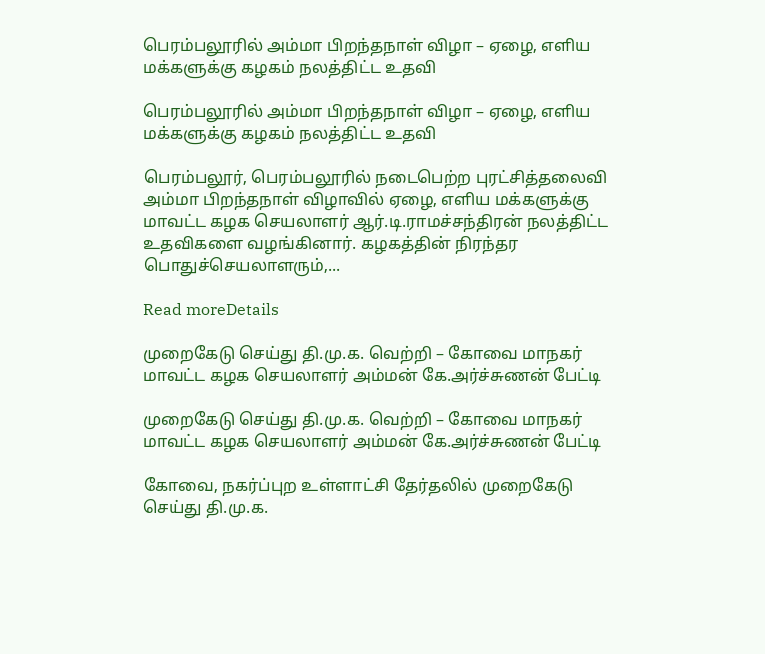பெரம்பலூரில் அம்மா பிறந்தநாள் விழா – ஏழை, எளிய மக்களுக்கு கழகம் நலத்திட்ட உதவி

பெரம்பலூரில் அம்மா பிறந்தநாள் விழா – ஏழை, எளிய மக்களுக்கு கழகம் நலத்திட்ட உதவி

பெரம்பலூர், பெரம்பலூரில் நடைபெற்ற புரட்சித்தலைவி அம்மா பிறந்தநாள் விழாவில் ஏழை, எளிய மக்களுக்கு மாவட்ட கழக செயலாளர் ஆர்.டி.ராமச்சந்திரன் நலத்திட்ட உதவிகளை வழங்கினார். கழகத்தின் நிரந்தர பொதுச்செயலாளரும்,...

Read moreDetails

முறைகேடு செய்து தி.மு.க. வெற்றி – கோவை மாநகர் மாவட்ட கழக செயலாளர் அம்மன் கே.அர்ச்சுணன் பேட்டி

முறைகேடு செய்து தி.மு.க. வெற்றி – கோவை மாநகர் மாவட்ட கழக செயலாளர் அம்மன் கே.அர்ச்சுணன் பேட்டி

கோவை, நகர்ப்புற உள்ளாட்சி தேர்தலில் முறைகேடு செய்து தி.மு.க.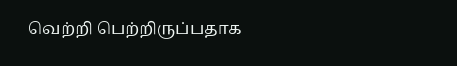வெற்றி பெற்றிருப்பதாக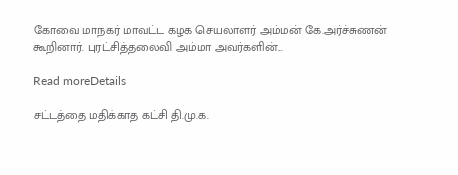கோவை மாநகர் மாவட்ட கழக செயலாளர் அம்மன் கே.அர்ச்சுணன் கூறினார். புரட்சித்தலைவி அம்மா அவர்களின்...

Read moreDetails

சட்டத்தை மதிக்காத கட்சி தி.மு.க.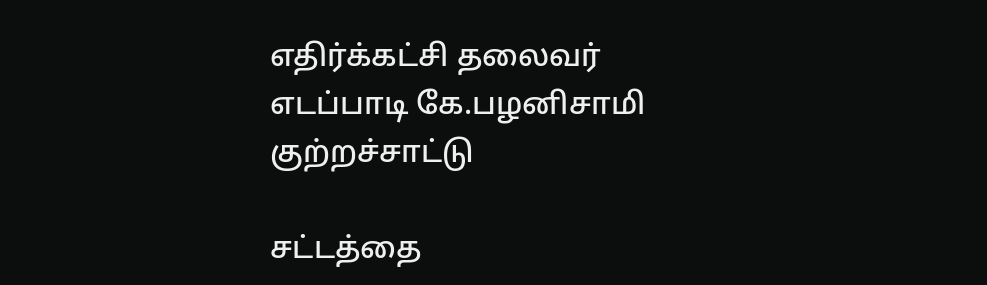எதிர்க்கட்சி தலைவர் எடப்பாடி கே.பழனிசாமி குற்றச்சாட்டு

சட்டத்தை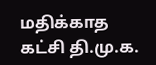மதிக்காத கட்சி தி.மு.க.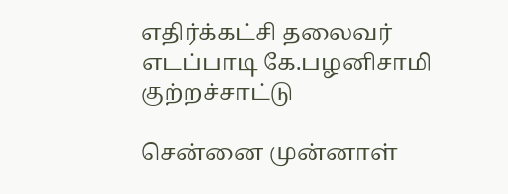எதிர்க்கட்சி தலைவர் எடப்பாடி கே.பழனிசாமி குற்றச்சாட்டு

சென்னை முன்னாள்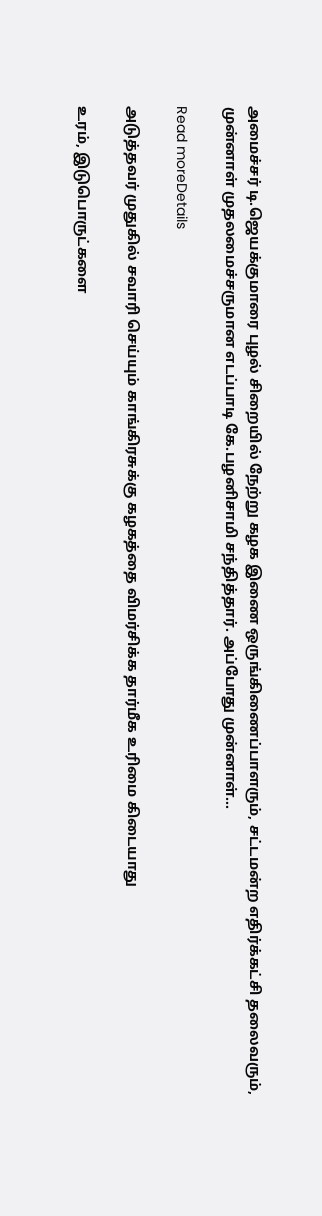அமைச்சர் டி.ஜெயக்குமாரை புழல் சிறையில் நேற்று கழக இணை ஒருங்கிணைப்பாளரும், சட்டமன்ற எதிர்க்கட்சி தலைவரும், முன்னாள் முதலமைச்சருமான எடப்பாடி கே.பழனிசாமி சந்தித்தார். அப்போது முன்னாள்...

Read moreDetails

அடுத்தவர் முதுகில் சவாரி செய்யும் காங்கிரசுக்கு கழகத்தை விமர்சிக்க தார்மீக உரிமை கிடையாது

உரம், இடுபொருட்களை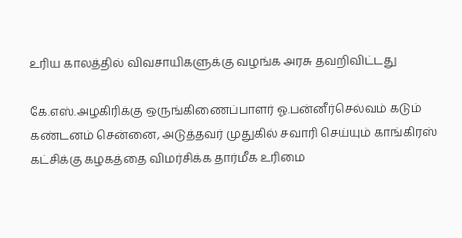உரிய காலத்தில் விவசாயிகளுக்கு வழங்க அரசு தவறிவிட்டது

கே.எஸ்.அழகிரிக்கு ஒருங்கிணைப்பாளர் ஓ.பன்னீர்செல்வம் கடும் கண்டனம் சென்னை, அடுத்தவர் முதுகில் சவாரி செய்யும் காங்கிரஸ் கட்சிக்கு கழகத்தை விமர்சிக்க தார்மீக உரிமை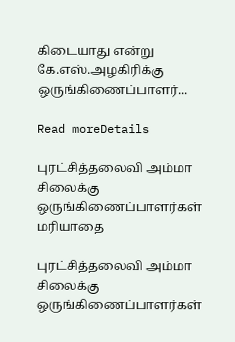கிடையாது என்று கே.எஸ்.அழகிரிக்கு ஒருங்கிணைப்பாளர்...

Read moreDetails

புரட்சித்தலைவி அம்மா சிலைக்கு ஒருங்கிணைப்பாளர்கள் மரியாதை

புரட்சித்தலைவி அம்மா சிலைக்கு ஒருங்கிணைப்பாளர்கள்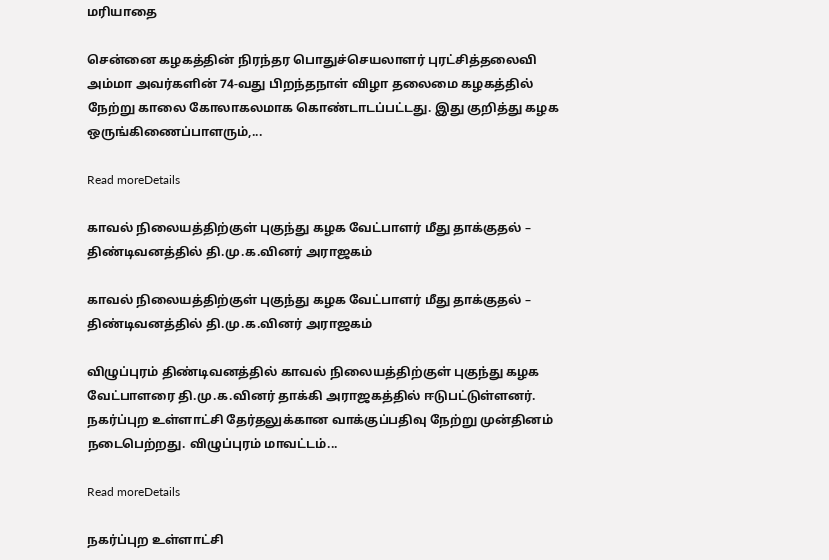மரியாதை

சென்னை கழகத்தின் நிரந்தர பொதுச்செயலாளர் புரட்சித்தலைவி அம்மா அவர்களின் 74-வது பிறந்தநாள் விழா தலைமை கழகத்தில் நேற்று காலை கோலாகலமாக கொண்டாடப்பட்டது. இது குறித்து கழக ஒருங்கிணைப்பாளரும்,...

Read moreDetails

காவல் நிலையத்திற்குள் புகுந்து கழக வேட்பாளர் மீது தாக்குதல் – திண்டிவனத்தில் தி.மு.க.வினர் அராஜகம்

காவல் நிலையத்திற்குள் புகுந்து கழக வேட்பாளர் மீது தாக்குதல் – திண்டிவனத்தில் தி.மு.க.வினர் அராஜகம்

விழுப்புரம் திண்டிவனத்தில் காவல் நிலையத்திற்குள் புகுந்து கழக வேட்பாளரை தி.மு.க.வினர் தாக்கி அராஜகத்தில் ஈடுபட்டுள்ளனர். நகர்ப்புற உள்ளாட்சி தேர்தலுக்கான வாக்குப்பதிவு நேற்று முன்தினம் நடைபெற்றது. விழுப்புரம் மாவட்டம்...

Read moreDetails

நகர்ப்புற உள்ளாட்சி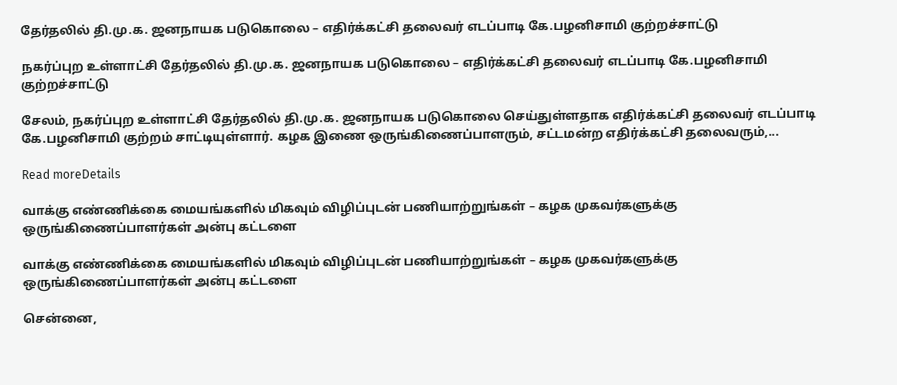தேர்தலில் தி.மு.க. ஜனநாயக படுகொலை – எதிர்க்கட்சி தலைவர் எடப்பாடி கே.பழனிசாமி குற்றச்சாட்டு

நகர்ப்புற உள்ளாட்சி தேர்தலில் தி.மு.க. ஜனநாயக படுகொலை – எதிர்க்கட்சி தலைவர் எடப்பாடி கே.பழனிசாமி குற்றச்சாட்டு

சேலம், நகர்ப்புற உள்ளாட்சி தேர்தலில் தி.மு.க. ஜனநாயக படுகொலை செய்துள்ளதாக எதிர்க்கட்சி தலைவர் எடப்பாடி கே.பழனிசாமி குற்றம் சாட்டியுள்ளார். கழக இணை ஒருங்கிணைப்பாளரும், சட்டமன்ற எதிர்க்கட்சி தலைவரும்,...

Read moreDetails

வாக்கு எண்ணிக்கை மையங்களில் மிகவும் விழிப்புடன் பணியாற்றுங்கள் – கழக முகவர்களுக்கு ஒருங்கிணைப்பாளர்கள் அன்பு கட்டளை

வாக்கு எண்ணிக்கை மையங்களில் மிகவும் விழிப்புடன் பணியாற்றுங்கள் – கழக முகவர்களுக்கு ஒருங்கிணைப்பாளர்கள் அன்பு கட்டளை

சென்னை,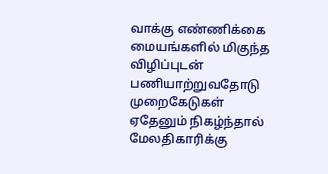வாக்கு எண்ணிக்கை மையங்களில் மிகுந்த விழிப்புடன் பணியாற்றுவதோடு முறைகேடுகள் ஏதேனும் நிகழ்ந்தால் மேலதிகாரிக்கு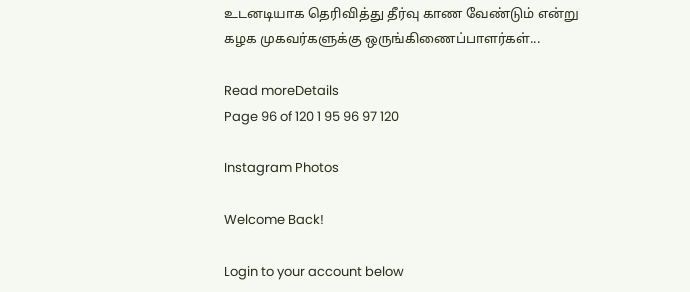உடனடியாக தெரிவித்து தீர்வு காண வேண்டும் என்று கழக முகவர்களுக்கு ஒருங்கிணைப்பாளர்கள்...

Read moreDetails
Page 96 of 120 1 95 96 97 120

Instagram Photos

Welcome Back!

Login to your account below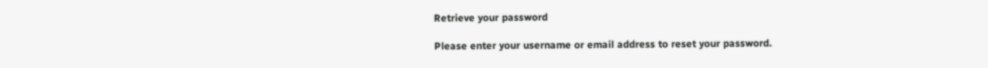Retrieve your password

Please enter your username or email address to reset your password.